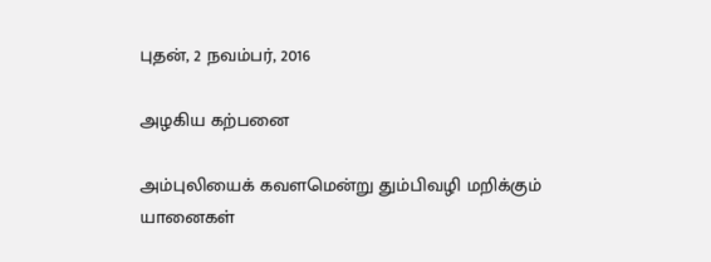புதன், 2 நவம்பர், 2016

அழகிய கற்பனை

அம்புலியைக் கவளமென்று தும்பிவழி மறிக்கும்
யானைகள்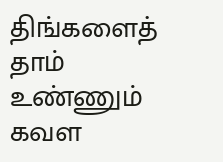திங்களைத் தாம் உண்ணும் கவள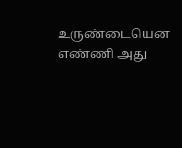உருண்டையென எண்ணி அது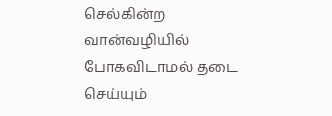செல்கின்ற வான்வழியில் போகவிடாமல் தடை செய்யும்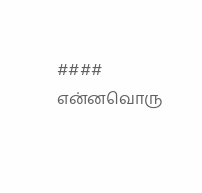#### என்னவொரு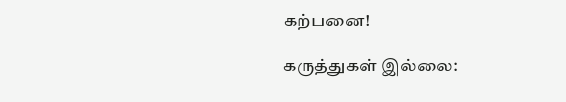கற்பனை!

கருத்துகள் இல்லை: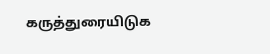கருத்துரையிடுக